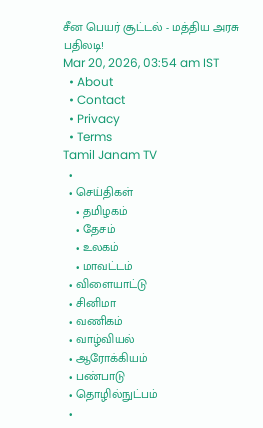சீன பெயர் சூட்டல் - மத்திய அரசு பதிலடி!
Mar 20, 2026, 03:54 am IST
  • About
  • Contact
  • Privacy
  • Terms
Tamil Janam TV
  •
  • செய்திகள்
    • தமிழகம்
    • தேசம்
    • உலகம்
    • மாவட்டம்
  • விளையாட்டு
  • சினிமா
  • வணிகம்
  • வாழ்வியல்
  • ஆரோக்கியம்
  • பண்பாடு
  • தொழில்நுட்பம்
  •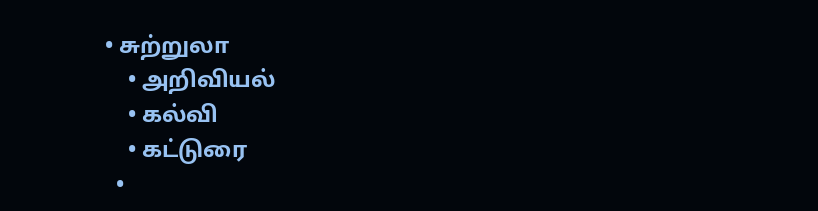• சுற்றுலா
    • அறிவியல்
    • கல்வி
    • கட்டுரை
  •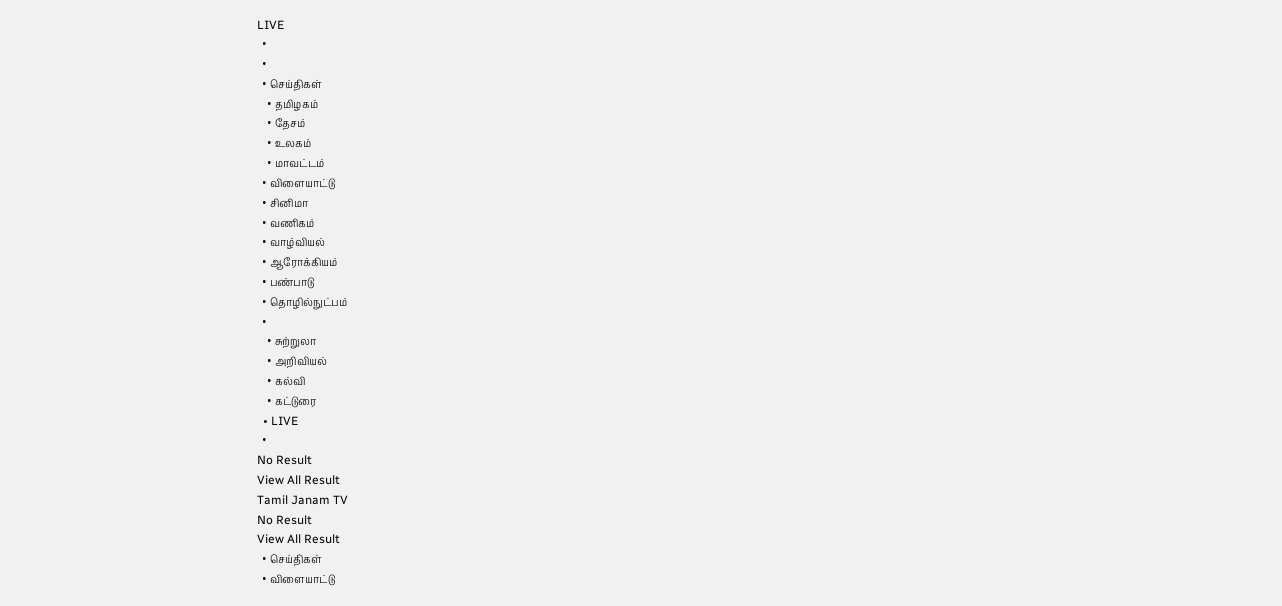LIVE
  •
  •
  • செய்திகள்
    • தமிழகம்
    • தேசம்
    • உலகம்
    • மாவட்டம்
  • விளையாட்டு
  • சினிமா
  • வணிகம்
  • வாழ்வியல்
  • ஆரோக்கியம்
  • பண்பாடு
  • தொழில்நுட்பம்
  •
    • சுற்றுலா
    • அறிவியல்
    • கல்வி
    • கட்டுரை
  • LIVE
  •
No Result
View All Result
Tamil Janam TV
No Result
View All Result
  • செய்திகள்
  • விளையாட்டு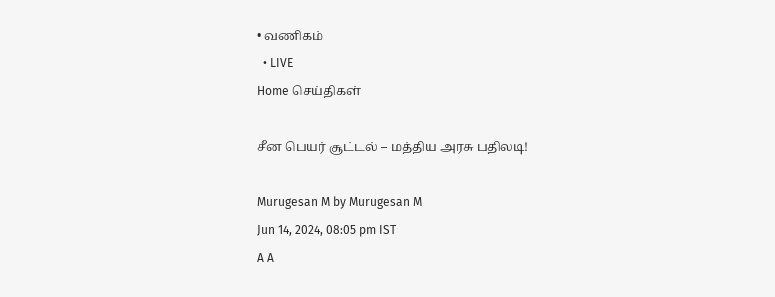• வணிகம்
  • LIVE
Home செய்திகள்

சீன பெயர் சூட்டல் – மத்திய அரசு பதிலடி!

Murugesan M by Murugesan M
Jun 14, 2024, 08:05 pm IST
A A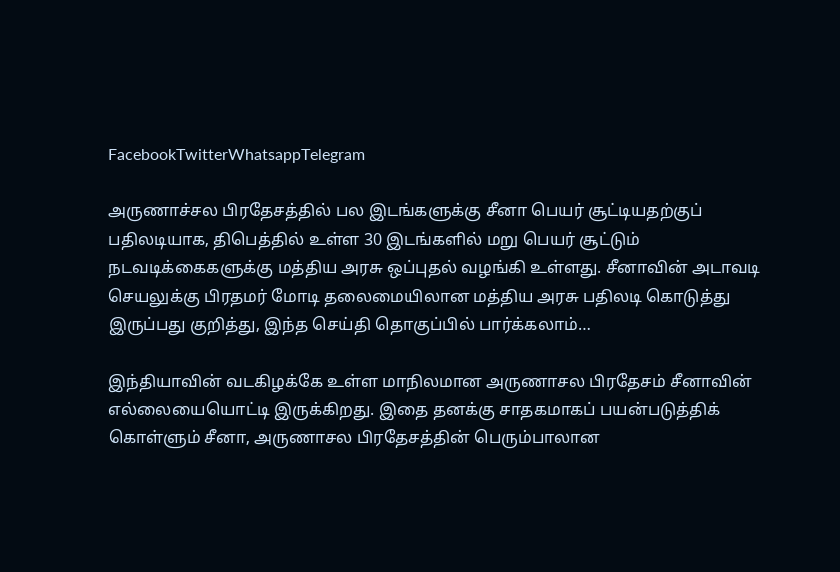FacebookTwitterWhatsappTelegram

அருணாச்சல பிரதேசத்தில் பல இடங்களுக்கு சீனா பெயர் சூட்டியதற்குப் பதிலடியாக, திபெத்தில் உள்ள 30 இடங்களில் மறு பெயர் சூட்டும் நடவடிக்கைகளுக்கு மத்திய அரசு ஒப்புதல் வழங்கி உள்ளது. சீனாவின் அடாவடி செயலுக்கு பிரதமர் மோடி தலைமையிலான மத்திய அரசு பதிலடி கொடுத்து இருப்பது குறித்து, இந்த செய்தி தொகுப்பில் பார்க்கலாம்…

இந்தியாவின் வடகிழக்கே உள்ள மாநிலமான அருணாசல பிரதேசம் சீனாவின் எல்லையையொட்டி இருக்கிறது. இதை தனக்கு சாதகமாகப் பயன்படுத்திக் கொள்ளும் சீனா, அருணாசல பிரதேசத்தின் பெரும்பாலான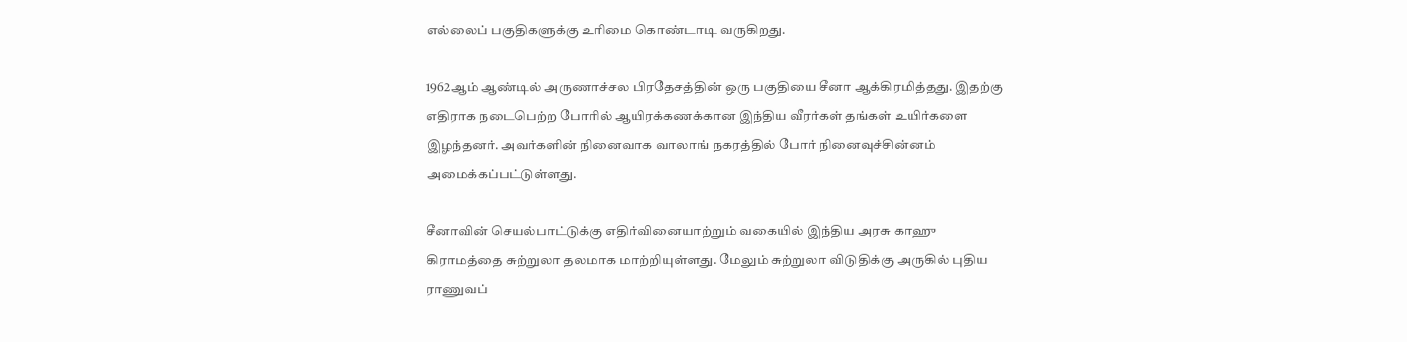எல்லைப் பகுதிகளுக்கு உரிமை கொண்டாடி வருகிறது.

1962ஆம் ஆண்டில் அருணாச்சல பிரதேசத்தின் ஒரு பகுதியை சீனா ஆக்கிரமித்தது. இதற்கு எதிராக நடைபெற்ற போரில் ஆயிரக்கணக்கான இந்திய வீரர்கள் தங்கள் உயிர்களை இழந்தனர். அவர்களின் நினைவாக வாலாங் நகரத்தில் போர் நினைவுச்சின்னம் அமைக்கப்பட்டுள்ளது.

சீனாவின் செயல்பாட்டுக்கு எதிர்வினையாற்றும் வகையில் இந்திய அரசு காஹு கிராமத்தை சுற்றுலா தலமாக மாற்றியுள்ளது. மேலும் சுற்றுலா விடுதிக்கு அருகில் புதிய ராணுவப்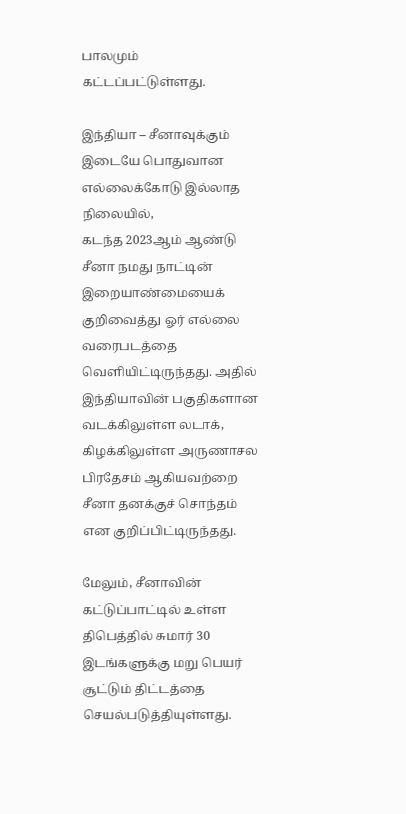பாலமும் கட்டப்பட்டுள்ளது.

இந்தியா – சீனாவுக்கும் இடையே பொதுவான எல்லைக்கோடு இல்லாத நிலையில்,
கடந்த 2023ஆம் ஆண்டு சீனா நமது நாட்டின் இறையாண்மையைக் குறிவைத்து ஓர் எல்லை வரைபடத்தை வெளியிட்டிருந்தது. அதில் இந்தியாவின் பகுதிகளான வடக்கிலுள்ள லடாக், கிழக்கிலுள்ள அருணாசல பிரதேசம் ஆகியவற்றை சீனா தனக்குச் சொந்தம் என குறிப்பிட்டிருந்தது.

மேலும், சீனாவின் கட்டுப்பாட்டில் உள்ள திபெத்தில் சுமார் 30 இடங்களுக்கு மறு பெயர் சூட்டும் திட்டத்தை செயல்படுத்தியுள்ளது.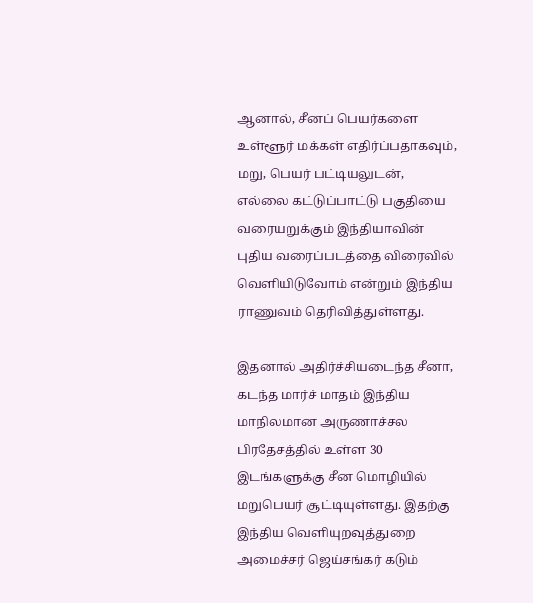ஆனால், சீனப் பெயர்களை உள்ளூர் மக்கள் எதிர்ப்பதாகவும், மறு, பெயர் பட்டியலுடன், எல்லை கட்டுப்பாட்டு பகுதியை வரையறுக்கும் இந்தியாவின் புதிய வரைப்படத்தை விரைவில் வெளியிடுவோம் என்றும் இந்திய ராணுவம் தெரிவித்துள்ளது.

இதனால் அதிர்ச்சியடைந்த சீனா, கடந்த மார்ச் மாதம் இந்திய மாநிலமான அருணாச்சல பிரதேசத்தில் உள்ள 30 இடங்களுக்கு சீன மொழியில் மறுபெயர் சூட்டியுள்ளது. இதற்கு இந்திய வெளியுறவுத்துறை அமைச்சர் ஜெய்சங்கர் கடும்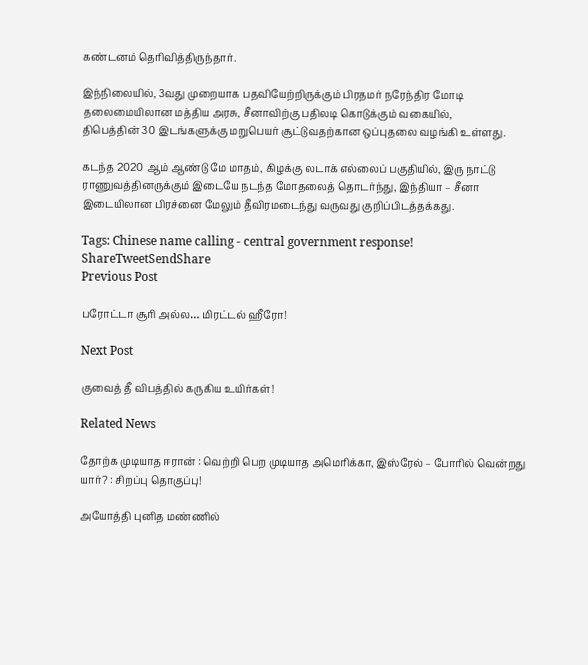கண்டனம் தெரிவித்திருந்தார்.

இந்நிலையில், 3வது முறையாக பதவியேற்றிருக்கும் பிரதமர் நரேந்திர மோடி தலைமையிலான மத்திய அரசு, சீனாவிற்கு பதிலடி கொடுக்கும் வகையில்,
திபெத்தின் 30 இடங்களுக்கு மறுபெயர் சூட்டுவதற்கான ஒப்புதலை வழங்கி உள்ளது.

கடந்த 2020 ஆம் ஆண்டு மே மாதம், கிழக்கு லடாக் எல்லைப் பகுதியில், இரு நாட்டு ராணுவத்தினருக்கும் இடையே நடந்த மோதலைத் தொடர்ந்து, இந்தியா – சீனா இடையிலான பிரச்னை மேலும் தீவிரமடைந்து வருவது குறிப்பிடத்தக்கது.

Tags: Chinese name calling - central government response!
ShareTweetSendShare
Previous Post

பரோட்டா சூரி அல்ல… மிரட்டல் ஹீரோ!

Next Post

குவைத் தீ விபத்தில் கருகிய உயிர்கள்!

Related News

தோற்க முடியாத ஈரான் : வெற்றி பெற முடியாத அமெரிக்கா, இஸ்ரேல் – போரில் வென்றது யார்? : சிறப்பு தொகுப்பு!

அயோத்தி புனித மண்ணில்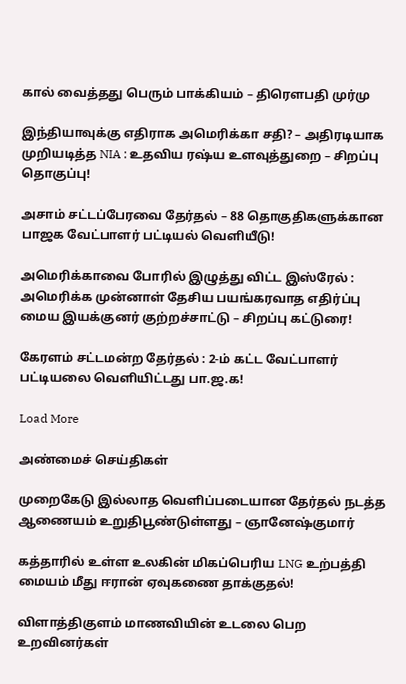கால் வைத்தது பெரும் பாக்கியம் – திரௌபதி முர்மு

இந்தியாவுக்கு எதிராக அமெரிக்கா சதி? – அதிரடியாக முறியடித்த NIA : உதவிய ரஷ்ய உளவுத்துறை – சிறப்பு தொகுப்பு!

அசாம் சட்டப்பேரவை தேர்தல் – 88 தொகுதிகளுக்கான பாஜக வேட்பாளர் பட்டியல் வெளியீடு!

அமெரிக்காவை போரில் இழுத்து விட்ட இஸ்ரேல் : அமெரிக்க முன்னாள் தேசிய பயங்கரவாத எதிர்ப்பு மைய இயக்குனர் குற்றச்சாட்டு – சிறப்பு கட்டுரை!

கேரளம் சட்டமன்ற தேர்தல் : 2-ம் கட்ட வேட்பாளர் பட்டியலை வெளியிட்டது பா.ஜ.க!

Load More

அண்மைச் செய்திகள்

முறைகேடு இல்லாத வெளிப்படையான தேர்தல் நடத்த ஆணையம் உறுதிபூண்டுள்ளது – ஞானேஷ்குமார்

கத்தாரில் உள்ள உலகின் மிகப்பெரிய LNG உற்பத்தி மையம் மீது ஈரான் ஏவுகணை தாக்குதல்!

விளாத்திகுளம் மாணவியின் உடலை பெற உறவினர்கள்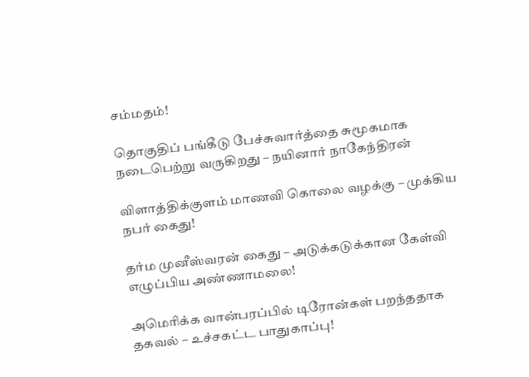சம்மதம்!

தொகுதிப் பங்கீடு பேச்சுவார்த்தை சுமூகமாக நடைபெற்று வருகிறது – நயினார் நாகேந்திரன்

விளாத்திக்குளம் மாணவி கொலை வழக்கு – முக்கிய நபர் கைது!

தர்ம முனீஸ்வரன் கைது – அடுக்கடுக்கான கேள்வி எழுப்பிய அண்ணாமலை!

அமெரிக்க வான்பரப்பில் டிரோன்கள் பறந்ததாக தகவல் – உச்சகட்ட பாதுகாப்பு!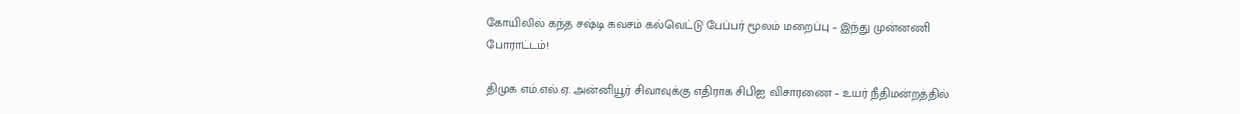கோயிலில் கந்த சஷ்டி கவசம் கல்வெட்டு பேப்பர் மூலம் மறைப்பு – இந்து முன்னணி போராட்டம்!

திமுக எம்.எல்.ஏ. அன்னியூர் சிவாவுக்கு எதிராக சிபிஐ விசாரணை – உயர் நீதிமன்றத்தில்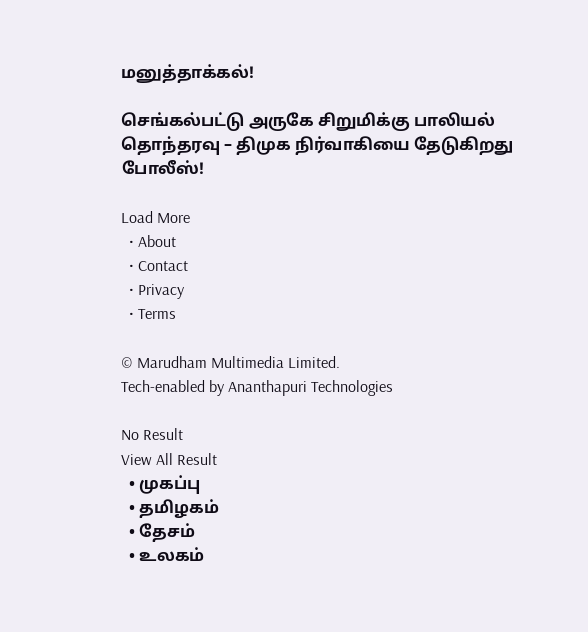மனுத்தாக்கல்!

செங்கல்பட்டு அருகே சிறுமிக்கு பாலியல் தொந்தரவு – திமுக நிர்வாகியை தேடுகிறது போலீஸ்!

Load More
  • About
  • Contact
  • Privacy
  • Terms

© Marudham Multimedia Limited.
Tech-enabled by Ananthapuri Technologies

No Result
View All Result
  • முகப்பு
  • தமிழகம்
  • தேசம்
  • உலகம்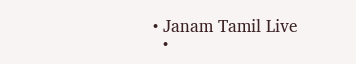• Janam Tamil Live
  •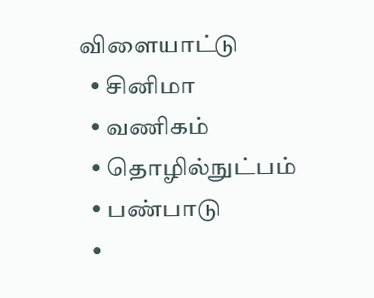விளையாட்டு
  • சினிமா
  • வணிகம்
  • தொழில்நுட்பம்
  • பண்பாடு
  •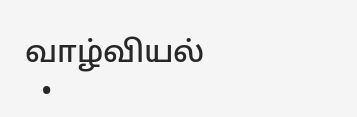வாழ்வியல்
  •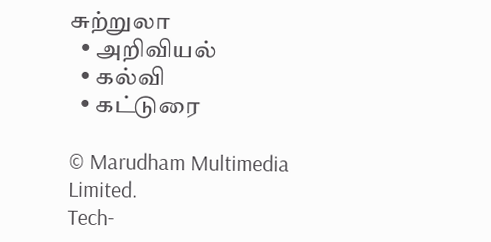சுற்றுலா
  • அறிவியல்
  • கல்வி
  • கட்டுரை

© Marudham Multimedia Limited.
Tech-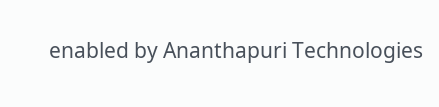enabled by Ananthapuri Technologies